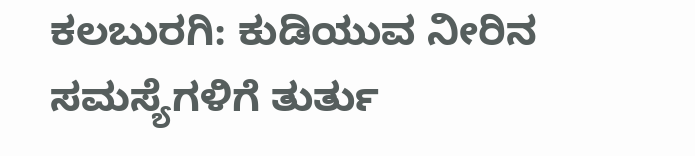ಕಲಬುರಗಿ: ಕುಡಿಯುವ ನೀರಿನ ಸಮಸ್ಯೆಗಳಿಗೆ ತುರ್ತು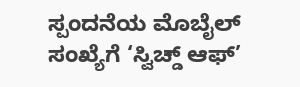ಸ್ಪಂದನೆಯ ಮೊಬೈಲ್ ಸಂಖ್ಯೆಗೆ ‘ಸ್ವಿಚ್ಡ್ ಆಫ್’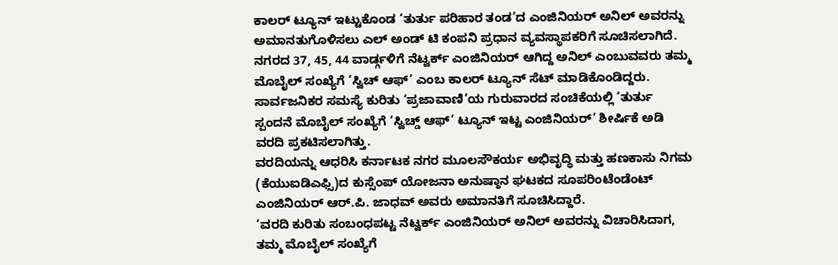ಕಾಲರ್ ಟ್ಯೂನ್ ಇಟ್ಟುಕೊಂಡ ‘ತುರ್ತು ಪರಿಹಾರ ತಂಡ’ದ ಎಂಜಿನಿಯರ್ ಅನಿಲ್ ಅವರನ್ನು ಅಮಾನತುಗೊಳಿಸಲು ಎಲ್ ಅಂಡ್ ಟಿ ಕಂಪನಿ ಪ್ರಧಾನ ವ್ಯವಸ್ಥಾಪಕರಿಗೆ ಸೂಚಿಸಲಾಗಿದೆ.
ನಗರದ 37, 45, 44 ವಾರ್ಡ್ಗಳಿಗೆ ನೆಟ್ವರ್ಕ್ ಎಂಜಿನಿಯರ್ ಆಗಿದ್ದ ಅನಿಲ್ ಎಂಬುವವರು ತಮ್ಮ ಮೊಬೈಲ್ ಸಂಖ್ಯೆಗೆ ‘ಸ್ವಿಚ್ ಆಫ್’ ಎಂಬ ಕಾಲರ್ ಟ್ಯೂನ್ ಸೆಟ್ ಮಾಡಿಕೊಂಡಿದ್ದರು. ಸಾರ್ವಜನಿಕರ ಸಮಸ್ಯೆ ಕುರಿತು ‘ಪ್ರಜಾವಾಣಿ’ಯ ಗುರುವಾರದ ಸಂಚಿಕೆಯಲ್ಲಿ ‘ತುರ್ತು ಸ್ಪಂದನೆ ಮೊಬೈಲ್ ಸಂಖ್ಯೆಗೆ ‘ಸ್ವಿಚ್ಡ್ ಆಫ್’ ಟ್ಯೂನ್ ಇಟ್ಟ ಎಂಜಿನಿಯರ್’ ಶೀರ್ಷಿಕೆ ಅಡಿ ವರದಿ ಪ್ರಕಟಿಸಲಾಗಿತ್ತು.
ವರದಿಯನ್ನು ಆಧರಿಸಿ ಕರ್ನಾಟಕ ನಗರ ಮೂಲಸೌಕರ್ಯ ಅಭಿವೃದ್ಧಿ ಮತ್ತು ಹಣಕಾಸು ನಿಗಮ (ಕೆಯುಐಡಿಎಫ್ಸಿ)ದ ಕುಸ್ಸೆಂಪ್ ಯೋಜನಾ ಅನುಷ್ಠಾನ ಘಟಕದ ಸೂಪರಿಂಟೆಂಡೆಂಟ್ ಎಂಜಿನಿಯರ್ ಆರ್.ಪಿ. ಜಾಧವ್ ಅವರು ಅಮಾನತಿಗೆ ಸೂಚಿಸಿದ್ದಾರೆ.
‘ವರದಿ ಕುರಿತು ಸಂಬಂಧಪಟ್ಟ ನೆಟ್ವರ್ಕ್ ಎಂಜಿನಿಯರ್ ಅನಿಲ್ ಅವರನ್ನು ವಿಚಾರಿಸಿದಾಗ, ತಮ್ಮ ಮೊಬೈಲ್ ಸಂಖ್ಯೆಗೆ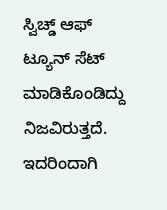ಸ್ವಿಚ್ಡ್ ಆಫ್ ಟ್ಯೂನ್ ಸೆಟ್ ಮಾಡಿಕೊಂಡಿದ್ದು ನಿಜವಿರುತ್ತದೆ. ಇದರಿಂದಾಗಿ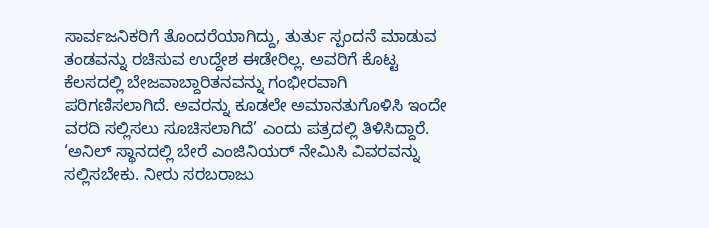ಸಾರ್ವಜನಿಕರಿಗೆ ತೊಂದರೆಯಾಗಿದ್ದು, ತುರ್ತು ಸ್ಪಂದನೆ ಮಾಡುವ ತಂಡವನ್ನು ರಚಿಸುವ ಉದ್ದೇಶ ಈಡೇರಿಲ್ಲ. ಅವರಿಗೆ ಕೊಟ್ಟ ಕೆಲಸದಲ್ಲಿ ಬೇಜವಾಬ್ದಾರಿತನವನ್ನು ಗಂಭೀರವಾಗಿ ಪರಿಗಣಿಸಲಾಗಿದೆ. ಅವರನ್ನು ಕೂಡಲೇ ಅಮಾನತುಗೊಳಿಸಿ ಇಂದೇ ವರದಿ ಸಲ್ಲಿಸಲು ಸೂಚಿಸಲಾಗಿದೆ’ ಎಂದು ಪತ್ರದಲ್ಲಿ ತಿಳಿಸಿದ್ದಾರೆ.
‘ಅನಿಲ್ ಸ್ಥಾನದಲ್ಲಿ ಬೇರೆ ಎಂಜಿನಿಯರ್ ನೇಮಿಸಿ ವಿವರವನ್ನು ಸಲ್ಲಿಸಬೇಕು. ನೀರು ಸರಬರಾಜು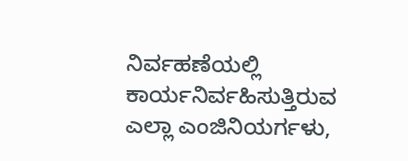ನಿರ್ವಹಣೆಯಲ್ಲಿ ಕಾರ್ಯನಿರ್ವಹಿಸುತ್ತಿರುವ ಎಲ್ಲಾ ಎಂಜಿನಿಯರ್ಗಳು,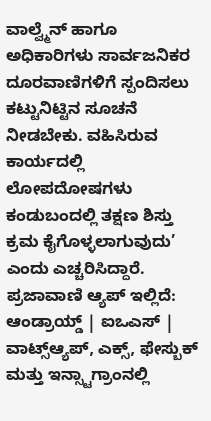ವಾಲ್ವ್ಮೆನ್ ಹಾಗೂ ಅಧಿಕಾರಿಗಳು ಸಾರ್ವಜನಿಕರ ದೂರವಾಣಿಗಳಿಗೆ ಸ್ಪಂದಿಸಲು ಕಟ್ಟುನಿಟ್ಟಿನ ಸೂಚನೆ ನೀಡಬೇಕು. ವಹಿಸಿರುವ ಕಾರ್ಯದಲ್ಲಿ ಲೋಪದೋಷಗಳು ಕಂಡುಬಂದಲ್ಲಿ ತಕ್ಷಣ ಶಿಸ್ತು ಕ್ರಮ ಕೈಗೊಳ್ಳಲಾಗುವುದು’ ಎಂದು ಎಚ್ಚರಿಸಿದ್ದಾರೆ.
ಪ್ರಜಾವಾಣಿ ಆ್ಯಪ್ ಇಲ್ಲಿದೆ: ಆಂಡ್ರಾಯ್ಡ್ | ಐಒಎಸ್ | ವಾಟ್ಸ್ಆ್ಯಪ್, ಎಕ್ಸ್, ಫೇಸ್ಬುಕ್ ಮತ್ತು ಇನ್ಸ್ಟಾಗ್ರಾಂನಲ್ಲಿ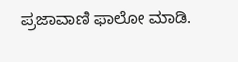ಪ್ರಜಾವಾಣಿ ಫಾಲೋ ಮಾಡಿ.